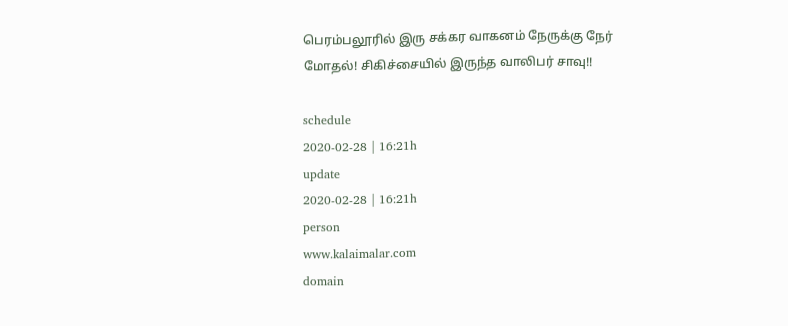பெரம்பலூரில் இரு சக்கர வாகனம் நேருக்கு நேர் மோதல்! சிகிச்சையில் இருந்த வாலிபர் சாவு!!

schedule
2020-02-28 | 16:21h
update
2020-02-28 | 16:21h
person
www.kalaimalar.com
domain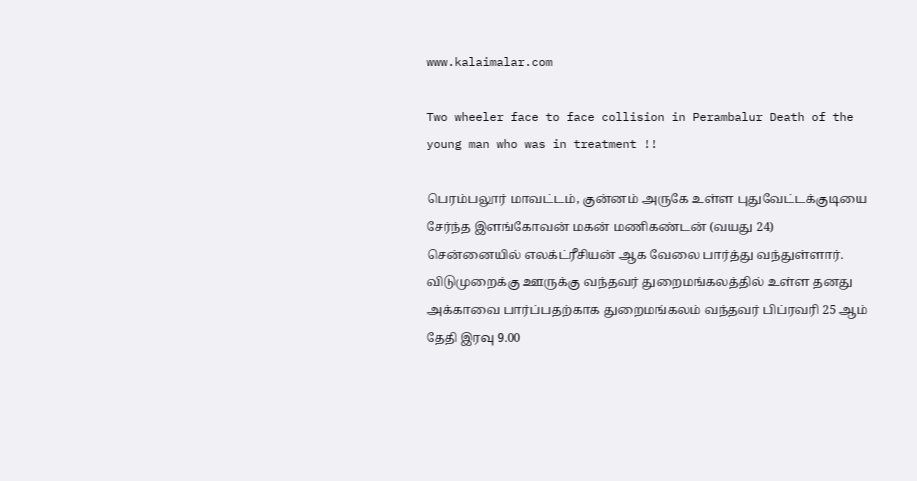www.kalaimalar.com

Two wheeler face to face collision in Perambalur Death of the young man who was in treatment !!

பெரம்பலூர் மாவட்டம், குன்னம் அருகே உள்ள புதுவேட்டக்குடியை சேர்ந்த இளங்கோவன் மகன் மணிகண்டன் (வயது 24) சென்னையில் எலக்ட்ரீசியன் ஆக வேலை பார்த்து வந்துள்ளார். விடுமுறைக்கு ஊருக்கு வந்தவர் துறைமங்கலத்தில் உள்ள தனது அக்காவை பார்ப்பதற்காக துறைமங்கலம் வந்தவர் பிப்ரவரி 25 ஆம் தேதி இரவு 9.00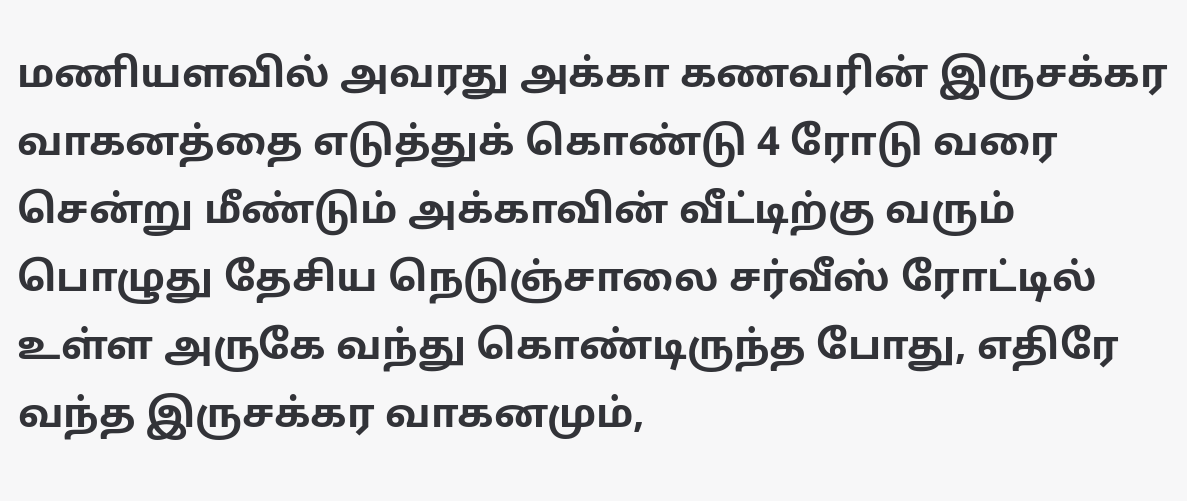மணியளவில் அவரது அக்கா கணவரின் இருசக்கர வாகனத்தை எடுத்துக் கொண்டு 4 ரோடு வரை சென்று மீண்டும் அக்காவின் வீட்டிற்கு வரும் பொழுது தேசிய நெடுஞ்சாலை சர்வீஸ் ரோட்டில் உள்ள அருகே வந்து கொண்டிருந்த போது, எதிரே வந்த இருசக்கர வாகனமும்,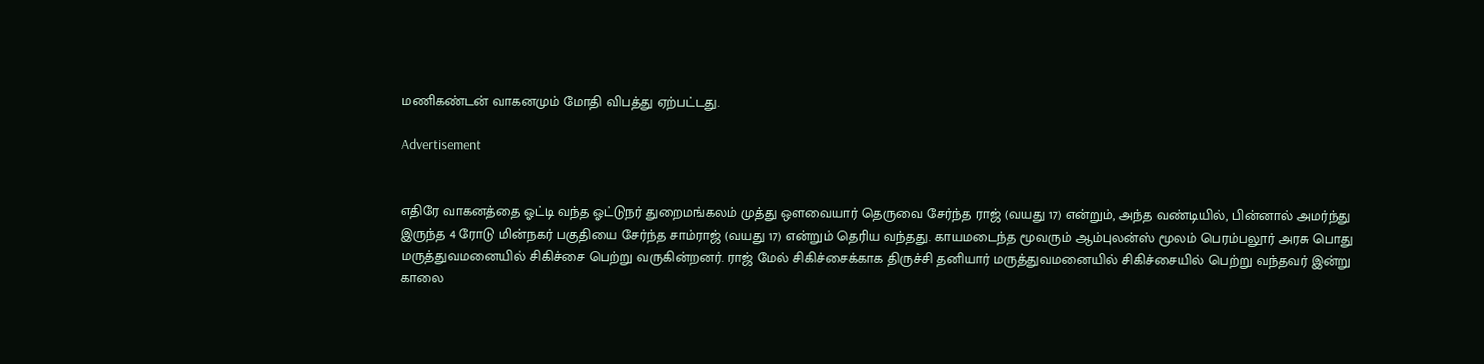மணிகண்டன் வாகனமும் மோதி விபத்து ஏற்பட்டது.

Advertisement


எதிரே வாகனத்தை ஓட்டி வந்த ஓட்டுநர் துறைமங்கலம் முத்து ஔவையார் தெருவை சேர்ந்த ராஜ் (வயது 17) என்றும், அந்த வண்டியில், பின்னால் அமர்ந்து இருந்த 4 ரோடு மின்நகர் பகுதியை சேர்ந்த சாம்ராஜ் (வயது 17) என்றும் தெரிய வந்தது. காயமடைந்த மூவரும் ஆம்புலன்ஸ் மூலம் பெரம்பலூர் அரசு பொது மருத்துவமனையில் சிகிச்சை பெற்று வருகின்றனர். ராஜ் மேல் சிகிச்சைக்காக திருச்சி தனியார் மருத்துவமனையில் சிகிச்சையில் பெற்று வந்தவர் இன்று காலை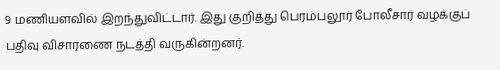9 மணியளவில் இறந்துவிட்டார். இது குறித்து பெரம்பலூர் போலீசார் வழக்குப் பதிவு விசாரணை நடத்தி வருகின்றனர்.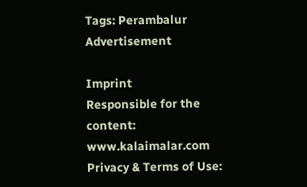Tags: Perambalur
Advertisement

Imprint
Responsible for the content:
www.kalaimalar.com
Privacy & Terms of Use: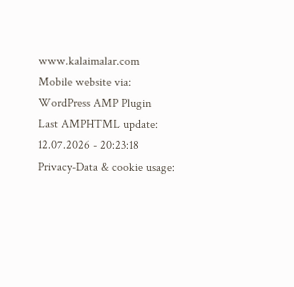www.kalaimalar.com
Mobile website via:
WordPress AMP Plugin
Last AMPHTML update:
12.07.2026 - 20:23:18
Privacy-Data & cookie usage: